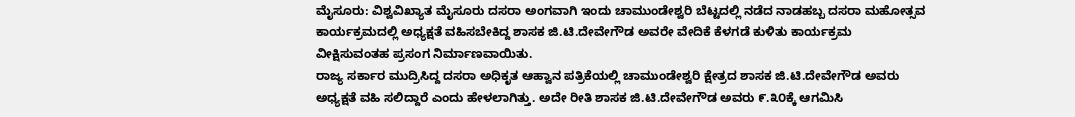ಮೈಸೂರು: ವಿಶ್ವವಿಖ್ಯಾತ ಮೈಸೂರು ದಸರಾ ಅಂಗವಾಗಿ ಇಂದು ಚಾಮುಂಡೇಶ್ವರಿ ಬೆಟ್ಟದಲ್ಲಿ ನಡೆದ ನಾಡಹಬ್ಬ ದಸರಾ ಮಹೋತ್ಸವ ಕಾರ್ಯಕ್ರಮದಲ್ಲಿ ಅಧ್ಯಕ್ಷತೆ ವಹಿಸಬೇಕಿದ್ದ ಶಾಸಕ ಜಿ.ಟಿ.ದೇವೇಗೌಡ ಅವರೇ ವೇದಿಕೆ ಕೆಳಗಡೆ ಕುಳಿತು ಕಾರ್ಯಕ್ರಮ ವೀಕ್ಷಿಸುವಂತಹ ಪ್ರಸಂಗ ನಿರ್ಮಾಣವಾಯಿತು.
ರಾಜ್ಯ ಸರ್ಕಾರ ಮುದ್ರಿಸಿದ್ದ ದಸರಾ ಅಧಿಕೃತ ಆಹ್ವಾನ ಪತ್ರಿಕೆಯಲ್ಲಿ ಚಾಮುಂಡೇಶ್ವರಿ ಕ್ಷೇತ್ರದ ಶಾಸಕ ಜಿ.ಟಿ.ದೇವೇಗೌಡ ಅವರು ಅಧ್ಯಕ್ಷತೆ ವಹಿ ಸಲಿದ್ದಾರೆ ಎಂದು ಹೇಳಲಾಗಿತ್ತು. ಅದೇ ರೀತಿ ಶಾಸಕ ಜಿ.ಟಿ.ದೇವೇಗೌಡ ಅವರು ೯.೩೦ಕ್ಕೆ ಆಗಮಿಸಿ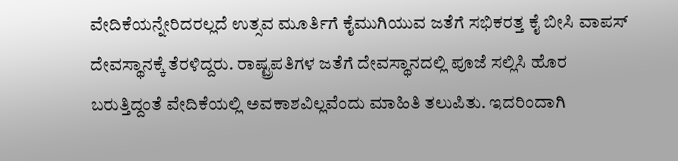ವೇದಿಕೆಯನ್ನೇರಿದರಲ್ಲದೆ ಉತ್ಸವ ಮೂರ್ತಿಗೆ ಕೈಮುಗಿಯುವ ಜತೆಗೆ ಸಭಿಕರತ್ತ ಕೈ ಬೀಸಿ ವಾಪಸ್ ದೇವಸ್ಥಾನಕ್ಕೆ ತೆರಳಿದ್ದರು. ರಾಷ್ಟ್ರಪತಿಗಳ ಜತೆಗೆ ದೇವಸ್ಥಾನದಲ್ಲಿ ಪೂಜೆ ಸಲ್ಲಿಸಿ ಹೊರ ಬರುತ್ತಿದ್ದಂತೆ ವೇದಿಕೆಯಲ್ಲಿ ಅವಕಾಶವಿಲ್ಲವೆಂದು ಮಾಹಿತಿ ತಲುಪಿತು. ಇದರಿಂದಾಗಿ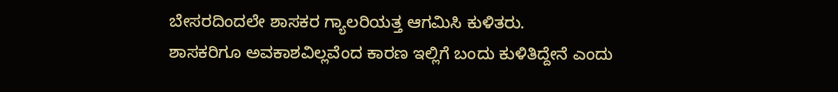ಬೇಸರದಿಂದಲೇ ಶಾಸಕರ ಗ್ಯಾಲರಿಯತ್ತ ಆಗಮಿಸಿ ಕುಳಿತರು.
ಶಾಸಕರಿಗೂ ಅವಕಾಶವಿಲ್ಲವೆಂದ ಕಾರಣ ಇಲ್ಲಿಗೆ ಬಂದು ಕುಳಿತಿದ್ದೇನೆ ಎಂದು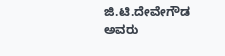ಜಿ.ಟಿ.ದೇವೇಗೌಡ ಅವರು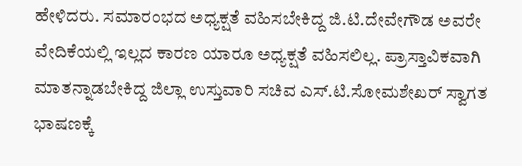ಹೇಳಿದರು. ಸಮಾರಂಭದ ಅಧ್ಯಕ್ಷತೆ ವಹಿಸಬೇಕಿದ್ದ ಜಿ.ಟಿ.ದೇವೇಗೌಡ ಅವರೇ ವೇದಿಕೆಯಲ್ಲಿ ಇಲ್ಲದ ಕಾರಣ ಯಾರೂ ಅಧ್ಯಕ್ಷತೆ ವಹಿಸಲಿಲ್ಲ. ಪ್ರಾಸ್ತಾವಿಕವಾಗಿ ಮಾತನ್ನಾಡಬೇಕಿದ್ದ ಜಿಲ್ಲಾ ಉಸ್ತುವಾರಿ ಸಚಿವ ಎಸ್.ಟಿ.ಸೋಮಶೇಖರ್ ಸ್ವಾಗತ ಭಾಷಣಕ್ಕೆ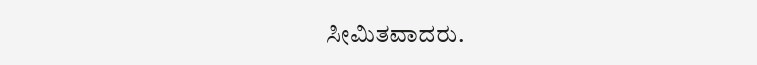ಸೀಮಿತವಾದರು.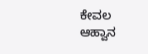ಕೇವಲ ಆಹ್ವಾನ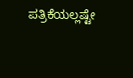ಪತ್ರಿಕೆಯಲ್ಲಷ್ಟೇ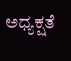ಅಧ್ಯಕ್ಷತೆ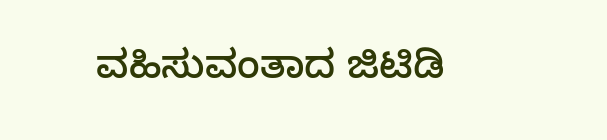ವಹಿಸುವಂತಾದ ಜಿಟಿಡಿ